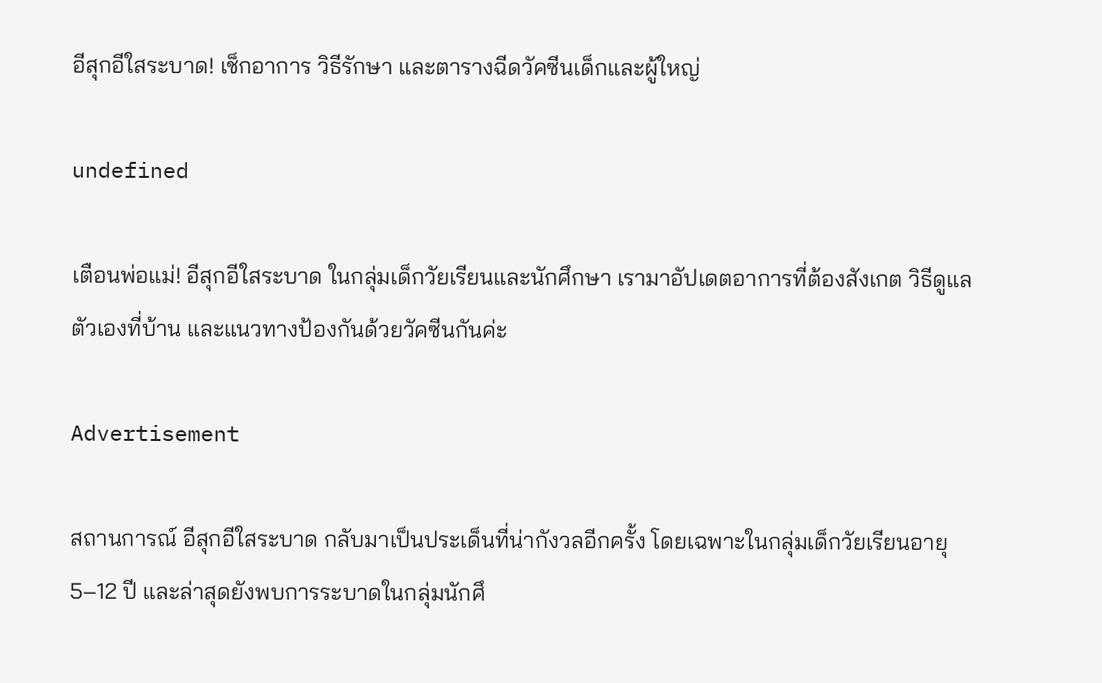อีสุกอีใสระบาด! เช็กอาการ วิธีรักษา และตารางฉีดวัคซีนเด็กและผู้ใหญ่

undefined

เตือนพ่อแม่! อีสุกอีใสระบาด ในกลุ่มเด็กวัยเรียนและนักศึกษา เรามาอัปเดตอาการที่ต้องสังเกต วิธีดูแลตัวเองที่บ้าน และแนวทางป้องกันด้วยวัคซีนกันค่ะ

Advertisement

สถานการณ์ อีสุกอีใสระบาด กลับมาเป็นประเด็นที่น่ากังวลอีกครั้ง โดยเฉพาะในกลุ่มเด็กวัยเรียนอายุ 5–12 ปี และล่าสุดยังพบการระบาดในกลุ่มนักศึ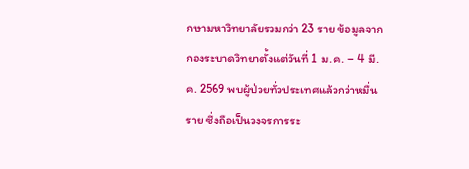กษามหาวิทยาลัยรวมกว่า 23 ราย ข้อมูลจากกองระบาดวิทยาตั้งแต่วันที่ 1 ม.ค. – 4 มี.ค. 2569 พบผู้ป่วยทั่วประเทศแล้วกว่าหมื่นราย ซึ่งถือเป็นวงจรการระ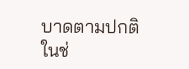บาดตามปกติในช่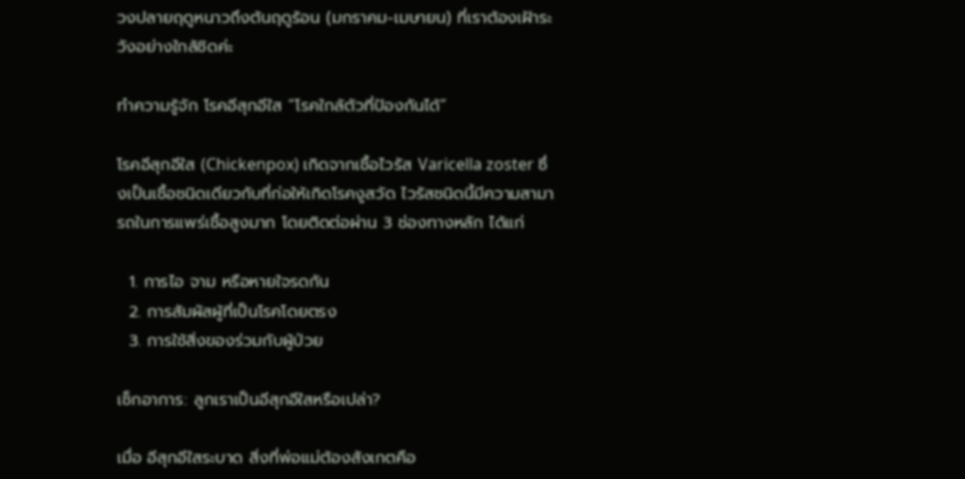วงปลายฤดูหนาวถึงต้นฤดูร้อน (มกราคม-เมษายน) ที่เราต้องเฝ้าระวังอย่างใกล้ชิดค่ะ

ทำความรู้จัก โรคอีสุกอีใส “โรคใกล้ตัวที่ป้องกันได้”

โรคอีสุกอีใส (Chickenpox) เกิดจากเชื้อไวรัส Varicella zoster ซึ่งเป็นเชื้อชนิดเดียวกับที่ก่อให้เกิดโรคงูสวัด ไวรัสชนิดนี้มีความสามารถในการแพร่เชื้อสูงมาก โดยติดต่อผ่าน 3 ช่องทางหลัก ได้แก่

  1. การไอ จาม หรือหายใจรดกัน
  2. การสัมผัสผู้ที่เป็นโรคโดยตรง
  3. การใช้สิ่งของร่วมกับผู้ป่วย

เช็กอาการ: ลูกเราเป็นอีสุกอีใสหรือเปล่า?

เมื่อ อีสุกอีใสระบาด สิ่งที่พ่อแม่ต้องสังเกตคือ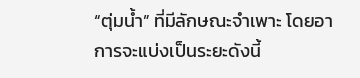“ตุ่มน้ำ” ที่มีลักษณะจำเพาะ โดยอาการจะแบ่งเป็นระยะดังนี้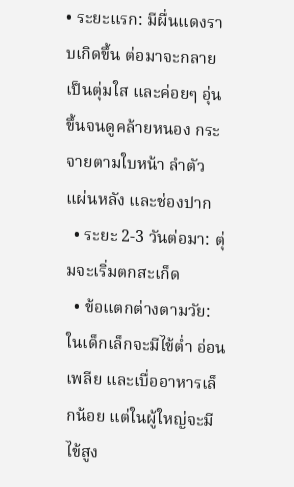• ระยะแรก: มีผื่นแดงราบเกิดขึ้น ต่อมาจะกลายเป็นตุ่มใส และค่อยๆ อุ่นขึ้นจนดูคล้ายหนอง กระจายตามใบหน้า ลำตัว แผ่นหลัง และช่องปาก
  • ระยะ 2-3 วันต่อมา: ตุ่มจะเริ่มตกสะเก็ด
  • ข้อแตกต่างตามวัย: ในเด็กเล็กจะมีไข้ต่ำ อ่อนเพลีย และเบื่ออาหารเล็กน้อย แต่ในผู้ใหญ่จะมีไข้สูง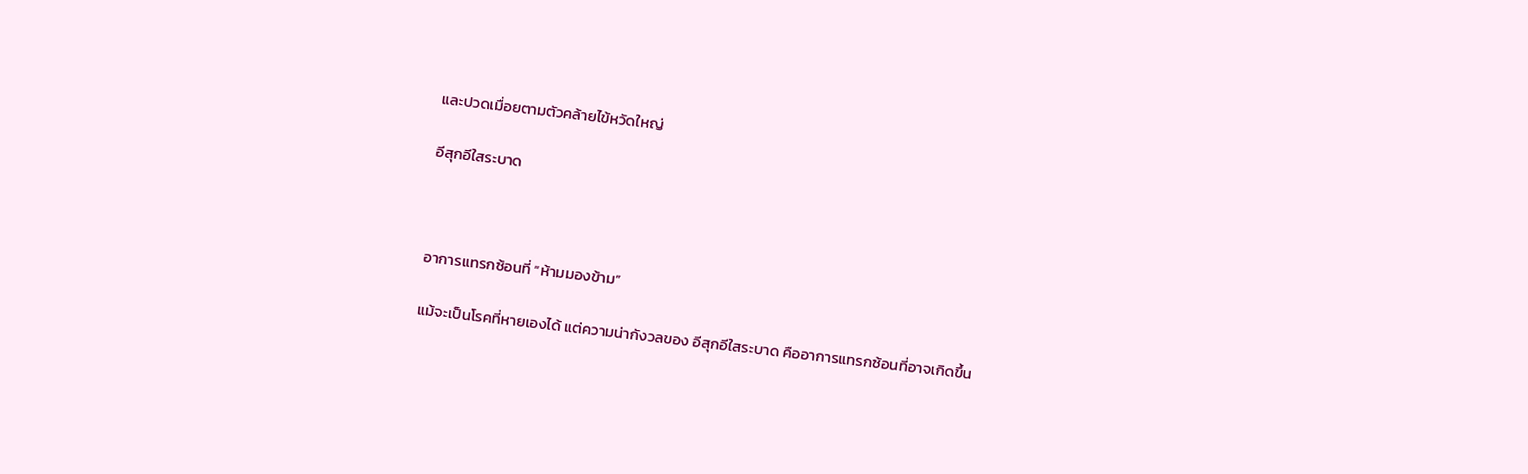และปวดเมื่อยตามตัวคล้ายไข้หวัดใหญ่

อีสุกอีใสระบาด



อาการแทรกซ้อนที่ “ห้ามมองข้าม”

แม้จะเป็นโรคที่หายเองได้ แต่ความน่ากังวลของ อีสุกอีใสระบาด คืออาการแทรกซ้อนที่อาจเกิดขึ้น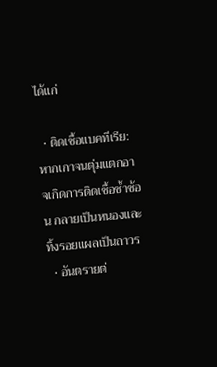ได้แก่

  • ติดเชื้อแบคทีเรีย: หากเกาจนตุ่มแตกอาจเกิดการติดเชื้อซ้ำซ้อน กลายเป็นหนองและทิ้งรอยแผลเป็นถาวร
  • อันตรายต่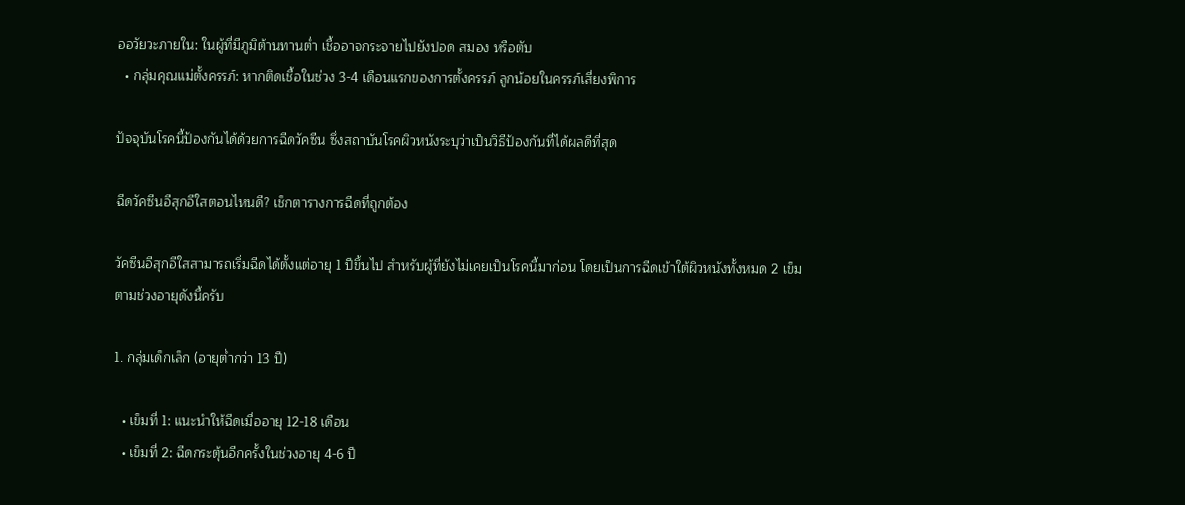ออวัยวะภายใน: ในผู้ที่มีภูมิต้านทานต่ำ เชื้ออาจกระจายไปยังปอด สมอง หรือตับ
  • กลุ่มคุณแม่ตั้งครรภ์: หากติดเชื้อในช่วง 3-4 เดือนแรกของการตั้งครรภ์ ลูกน้อยในครรภ์เสี่ยงพิการ

ปัจจุบันโรคนี้ป้องกันได้ด้วยการฉีดวัคซีน ซึ่งสถาบันโรคผิวหนังระบุว่าเป็นวิธีป้องกันที่ได้ผลดีที่สุด

ฉีดวัคซีนอีสุกอีใสตอนไหนดี? เช็กตารางการฉีดที่ถูกต้อง

วัคซีนอีสุกอีใสสามารถเริ่มฉีดได้ตั้งแต่อายุ 1 ปีขึ้นไป สำหรับผู้ที่ยังไม่เคยเป็นโรคนี้มาก่อน โดยเป็นการฉีดเข้าใต้ผิวหนังทั้งหมด 2 เข็ม ตามช่วงอายุดังนี้ครับ

1. กลุ่มเด็กเล็ก (อายุต่ำกว่า 13 ปี)

  • เข็มที่ 1: แนะนำให้ฉีดเมื่ออายุ 12-18 เดือน
  • เข็มที่ 2: ฉีดกระตุ้นอีกครั้งในช่วงอายุ 4-6 ปี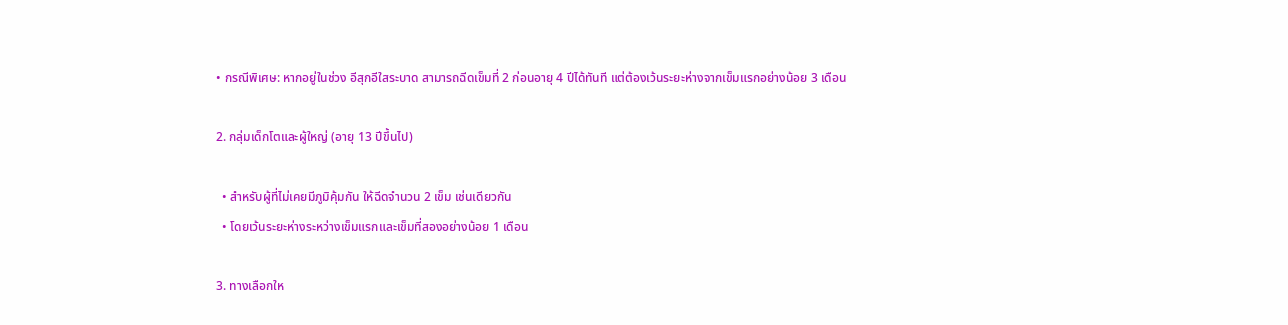• กรณีพิเศษ: หากอยู่ในช่วง อีสุกอีใสระบาด สามารถฉีดเข็มที่ 2 ก่อนอายุ 4 ปีได้ทันที แต่ต้องเว้นระยะห่างจากเข็มแรกอย่างน้อย 3 เดือน

2. กลุ่มเด็กโตและผู้ใหญ่ (อายุ 13 ปีขึ้นไป)

  • สำหรับผู้ที่ไม่เคยมีภูมิคุ้มกัน ให้ฉีดจำนวน 2 เข็ม เช่นเดียวกัน
  • โดยเว้นระยะห่างระหว่างเข็มแรกและเข็มที่สองอย่างน้อย 1 เดือน

3. ทางเลือกให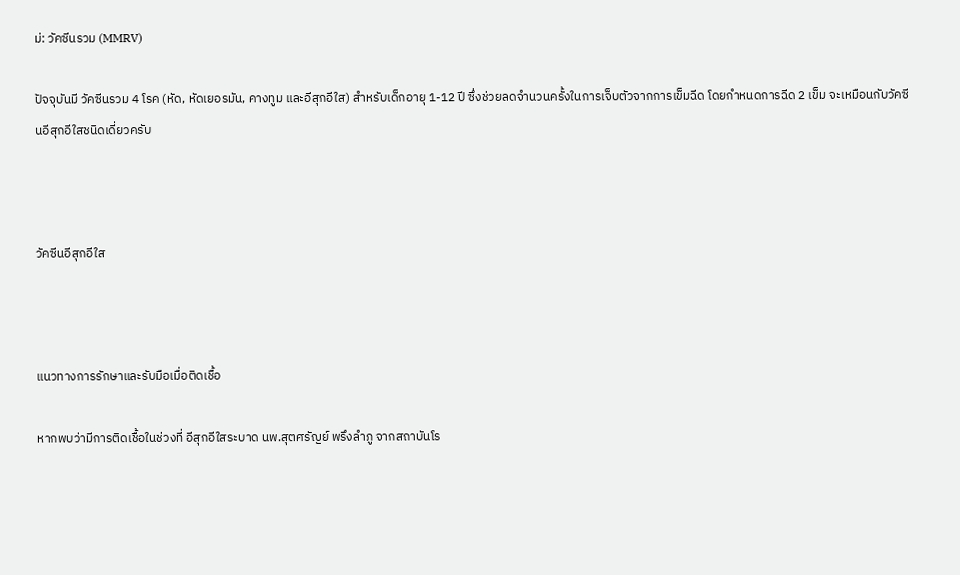ม่: วัคซีนรวม (MMRV)

ปัจจุบันมี วัคซีนรวม 4 โรค (หัด, หัดเยอรมัน, คางทูม และอีสุกอีใส) สำหรับเด็กอายุ 1-12 ปี ซึ่งช่วยลดจำนวนครั้งในการเจ็บตัวจากการเข็มฉีด โดยกำหนดการฉีด 2 เข็ม จะเหมือนกับวัคซีนอีสุกอีใสชนิดเดี่ยวครับ



วัคซีนอีสุกอีใส



แนวทางการรักษาและรับมือเมื่อติดเชื้อ

หากพบว่ามีการติดเชื้อในช่วงที่ อีสุกอีใสระบาด นพ.สุตศรัญย์ พรึงลำภู จากสถาบันโร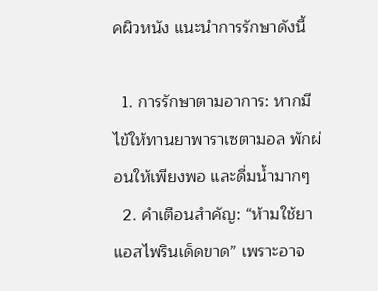คผิวหนัง แนะนำการรักษาดังนี้

  1. การรักษาตามอาการ: หากมีไข้ให้ทานยาพาราเซตามอล พักผ่อนให้เพียงพอ และดื่มน้ำมากๆ
  2. คำเตือนสำคัญ: “ห้ามใช้ยาแอสไพรินเด็ดขาด” เพราะอาจ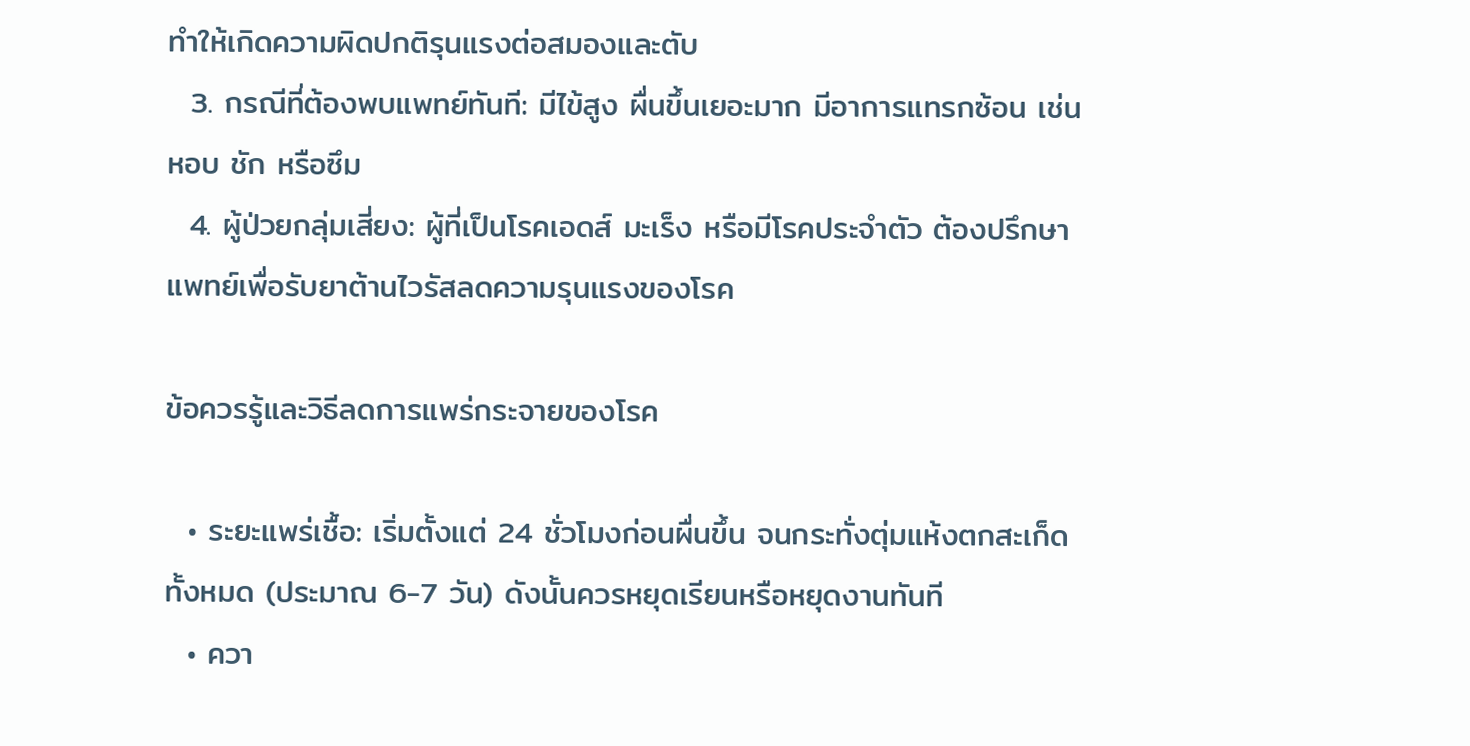ทำให้เกิดความผิดปกติรุนแรงต่อสมองและตับ
  3. กรณีที่ต้องพบแพทย์ทันที: มีไข้สูง ผื่นขึ้นเยอะมาก มีอาการแทรกซ้อน เช่น หอบ ชัก หรือซึม
  4. ผู้ป่วยกลุ่มเสี่ยง: ผู้ที่เป็นโรคเอดส์ มะเร็ง หรือมีโรคประจำตัว ต้องปรึกษาแพทย์เพื่อรับยาต้านไวรัสลดความรุนแรงของโรค

ข้อควรรู้และวิธีลดการแพร่กระจายของโรค

  • ระยะแพร่เชื้อ: เริ่มตั้งแต่ 24 ชั่วโมงก่อนผื่นขึ้น จนกระทั่งตุ่มแห้งตกสะเก็ดทั้งหมด (ประมาณ 6-7 วัน) ดังนั้นควรหยุดเรียนหรือหยุดงานทันที
  • ควา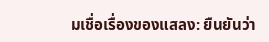มเชื่อเรื่องของแสลง: ยืนยันว่า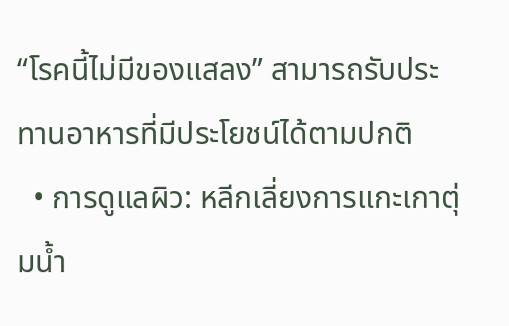“โรคนี้ไม่มีของแสลง” สามารถรับประทานอาหารที่มีประโยชน์ได้ตามปกติ
  • การดูแลผิว: หลีกเลี่ยงการแกะเกาตุ่มน้ำ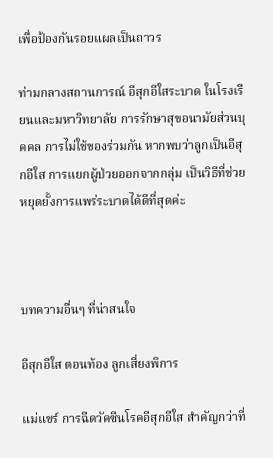เพื่อป้องกันรอยแผลเป็นถาวร

ท่ามกลางสถานการณ์ อีสุกอีใสระบาด ในโรงเรียนและมหาวิทยาลัย การรักษาสุขอนามัยส่วนบุคคล การไม่ใช้ของร่วมกัน หากพบว่าลูกเป็นอีสุกอีใส การแยกผู้ป่วยออกจากกลุ่ม เป็นวิธีที่ช่วยหยุดยั้งการแพร่ระบาดได้ดีที่สุดค่ะ



บทความอื่นๆ ที่น่าสนใจ

อีสุกอีใส ตอนท้อง ลูกเสี่ยงพิการ

แม่แชร์ การฉีดวัคซีนโรคอีสุกอีใส สำคัญกว่าที่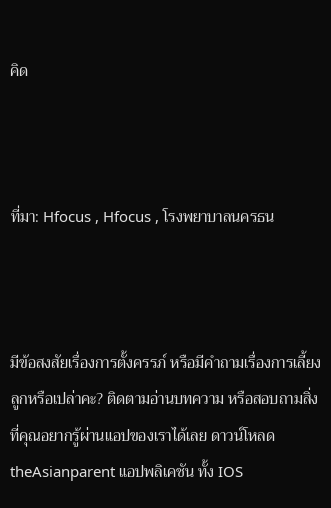คิด



ที่มา: Hfocus , Hfocus , โรงพยาบาลนครธน



มีข้อสงสัยเรื่องการตั้งครรภ์ หรือมีคำถามเรื่องการเลี้ยงลูกหรือเปล่าคะ? ติดตามอ่านบทความ หรือสอบถามสิ่งที่คุณอยากรู้ผ่านแอปของเราได้เลย ดาวน์โหลด theAsianparent แอปพลิเคชัน ทั้ง IOS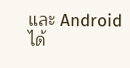และ Android ได้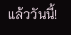แล้ววันนี้!